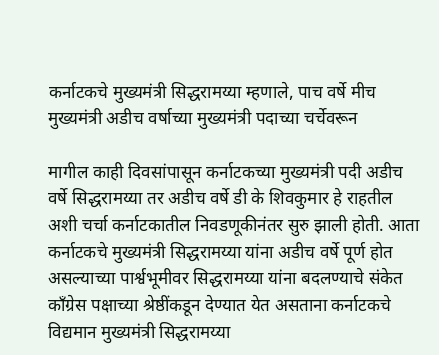कर्नाटकचे मुख्यमंत्री सिद्धरामय्या म्हणाले, पाच वर्षे मीच मुख्यमंत्री अडीच वर्षाच्या मुख्यमंत्री पदाच्या चर्चेवरून

मागील काही दिवसांपासून कर्नाटकच्या मुख्यमंत्री पदी अडीच वर्षे सिद्धरामय्या तर अडीच वर्षे डी के शिवकुमार हे राहतील अशी चर्चा कर्नाटकातील निवडणूकीनंतर सुरु झाली होती. आता कर्नाटकचे मुख्यमंत्री सिद्धरामय्या यांना अडीच वर्षे पूर्ण होत असल्याच्या पार्श्वभूमीवर सिद्धरामय्या यांना बदलण्याचे संकेत काँग्रेस पक्षाच्या श्रेष्ठींकडून देण्यात येत असताना कर्नाटकचे विद्यमान मुख्यमंत्री सिद्धरामय्या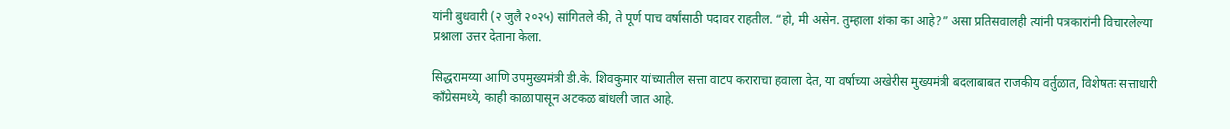यांनी बुधवारी (२ जुलै २०२५) सांगितले की, ते पूर्ण पाच वर्षांसाठी पदावर राहतील. “हो, मी असेन. तुम्हाला शंका का आहे?” असा प्रतिसवालही त्यांनी पत्रकारांनी विचारलेल्या प्रश्नाला उत्तर देताना केला.

सिद्धरामय्या आणि उपमुख्यमंत्री डी.के. शिवकुमार यांच्यातील सत्ता वाटप कराराचा हवाला देत, या वर्षाच्या अखेरीस मुख्यमंत्री बदलाबाबत राजकीय वर्तुळात, विशेषतः सत्ताधारी काँग्रेसमध्ये, काही काळापासून अटकळ बांधली जात आहे.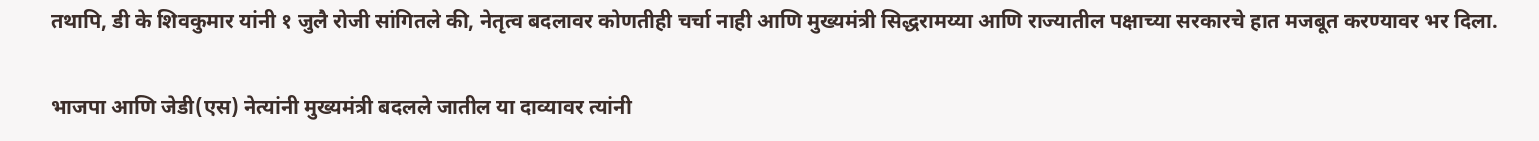तथापि, डी के शिवकुमार यांनी १ जुलै रोजी सांगितले की, नेतृत्व बदलावर कोणतीही चर्चा नाही आणि मुख्यमंत्री सिद्धरामय्या आणि राज्यातील पक्षाच्या सरकारचे हात मजबूत करण्यावर भर दिला.

भाजपा आणि जेडी(एस) नेत्यांनी मुख्यमंत्री बदलले जातील या दाव्यावर त्यांनी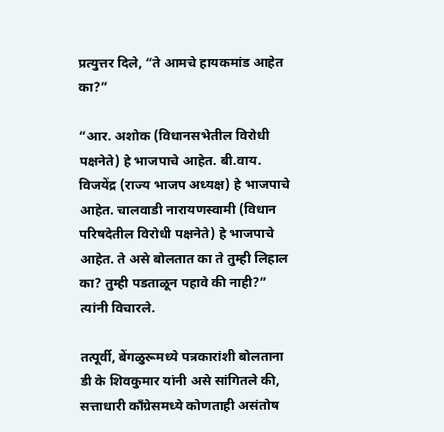प्रत्युत्तर दिले, “ते आमचे हायकमांड आहेत का?”

“आर. अशोक (विधानसभेतील विरोधी पक्षनेते) हे भाजपाचे आहेत. बी.वाय. विजयेंद्र (राज्य भाजप अध्यक्ष) हे भाजपाचे आहेत. चालवाडी नारायणस्वामी (विधान परिषदेतील विरोधी पक्षनेते) हे भाजपाचे आहेत. ते असे बोलतात का ते तुम्ही लिहाल का? तुम्ही पडताळून पहावे की नाही?” त्यांनी विचारले.

तत्पूर्वी, बेंगळुरूमध्ये पत्रकारांशी बोलताना डी के शिवकुमार यांनी असे सांगितले की, सत्ताधारी काँग्रेसमध्ये कोणताही असंतोष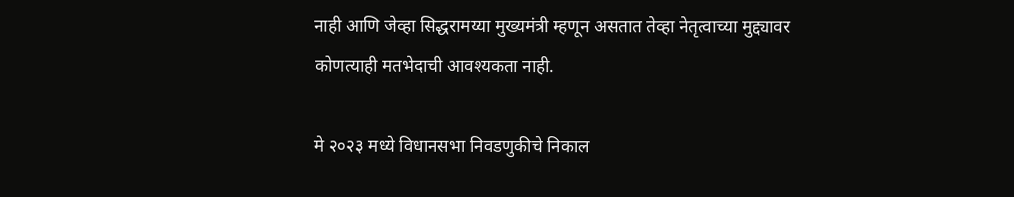नाही आणि जेव्हा सिद्धरामय्या मुख्यमंत्री म्हणून असतात तेव्हा नेतृत्वाच्या मुद्द्यावर कोणत्याही मतभेदाची आवश्यकता नाही.

मे २०२३ मध्ये विधानसभा निवडणुकीचे निकाल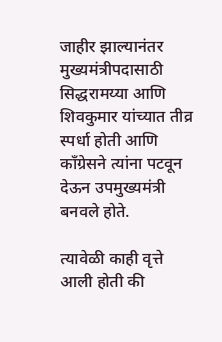जाहीर झाल्यानंतर मुख्यमंत्रीपदासाठी  सिद्धरामय्या आणि शिवकुमार यांच्यात तीव्र स्पर्धा होती आणि काँग्रेसने त्यांना पटवून देऊन उपमुख्यमंत्री बनवले होते.

त्यावेळी काही वृत्ते आली होती की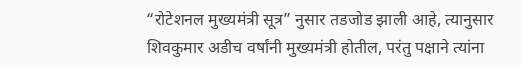“रोटेशनल मुख्यमंत्री सूत्र” नुसार तडजोड झाली आहे, त्यानुसार शिवकुमार अडीच वर्षांनी मुख्यमंत्री होतील, परंतु पक्षाने त्यांना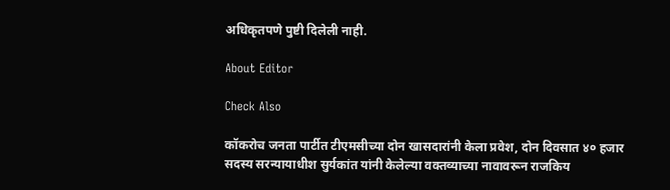अधिकृतपणे पुष्टी दिलेली नाही.

About Editor

Check Also

कॉकरोच जनता पार्टीत टीएमसीच्या दोन खासदारांनी केला प्रवेश, दोन दिवसात ४० हजार सदस्य सरन्यायाधीश सुर्यकांत यांनी केलेल्या वक्तव्याच्या नावावरून राजकिय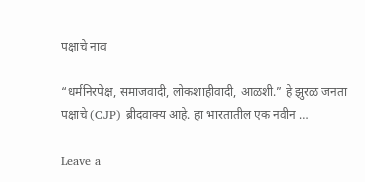पक्षाचे नाव

“धर्मनिरपेक्ष, समाजवादी, लोकशाहीवादी, आळशी.” हे झुरळ जनता पक्षाचे (CJP) ब्रीदवाक्य आहे. हा भारतातील एक नवीन …

Leave a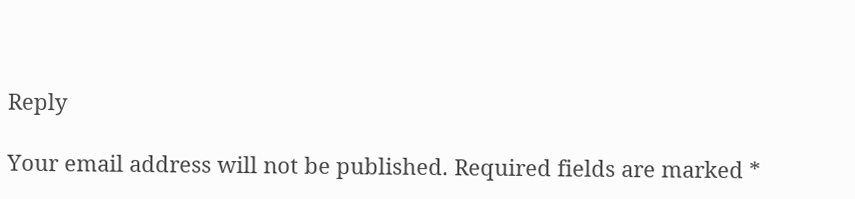Reply

Your email address will not be published. Required fields are marked *